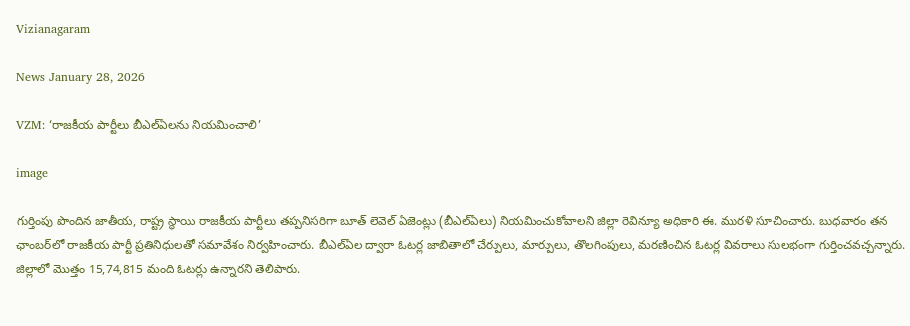Vizianagaram

News January 28, 2026

VZM: ‘రాజకీయ పార్టీలు బీఎల్‌ఏలను నియమించాలి’

image

గుర్తింపు పొందిన జాతీయ, రాష్ట్ర స్థాయి రాజకీయ పార్టీలు తప్పనిసరిగా బూత్ లెవెల్ ఏజెంట్లు (బీఎల్‌ఏలు) నియమించుకోవాలని జిల్లా రెవిన్యూ అధికారి ఈ. మురళి సూచించారు. బుధవారం తన ఛాంబర్‌లో రాజకీయ పార్టీ ప్రతినిధులతో సమావేశం నిర్వహించారు. బీఎల్‌ఏల ద్వారా ఓటర్ల జాబితాలో చేర్పులు, మార్పులు, తొలగింపులు, మరణించిన ఓటర్ల వివరాలు సులభంగా గుర్తించవచ్చన్నారు. జిల్లాలో మొత్తం 15,74,815 మంది ఓటర్లు ఉన్నారని తెలిపారు.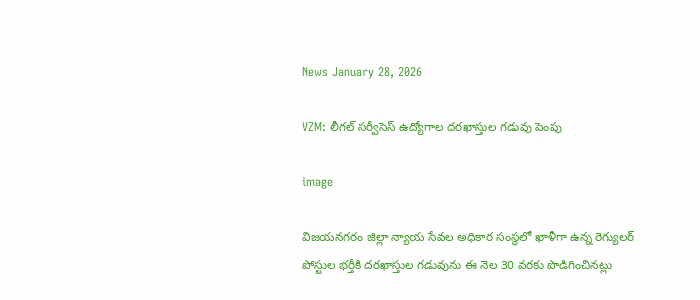News January 28, 2026

VZM: లీగల్ సర్వీసెస్ ఉద్యోగాల దరఖాస్తుల గడువు పెంపు

image

విజయనగరం జిల్లా న్యాయ సేవల అధికార సంస్థలో ఖాళీగా ఉన్న రెగ్యులర్ పోస్టుల భర్తీకి దరఖాస్తుల గడువును ఈ నెల 30 వరకు పొడిగించినట్లు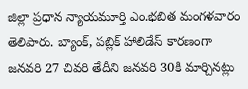జిల్లా ప్రధాన న్యాయమూర్తి ఎం.భబిత మంగళవారం తెలిపారు. బ్యాంక్, పబ్లిక్ హాలిడేస్ కారణంగా జనవరి 27 చివరి తేదీని జనవరి 30కి మార్చినట్లు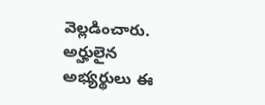వెల్లడించారు. అర్హులైన అభ్యర్థులు ఈ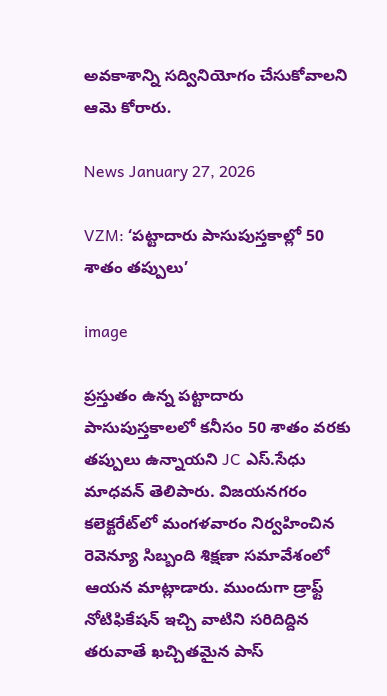అవకాశాన్ని సద్వినియోగం చేసుకోవాలని ఆమె కోరారు.

News January 27, 2026

VZM: ‘పట్టాదారు పాసుపుస్తకాల్లో 50 శాతం తప్పులు’

image

ప్రస్తుతం ఉన్న పట్టాదారు పాసుపుస్తకాలలో కనీసం 50 శాతం వరకు తప్పులు ఉన్నాయని JC ఎస్.సేధు మాధవన్ తెలిపారు. విజయనగరం కలెక్టరేట్‌లో మంగళవారం నిర్వహించిన రెవెన్యూ సిబ్బంది శిక్షణా సమావేశంలో ఆయన మాట్లాడారు. ముందుగా డ్రాఫ్ట్ నోటిఫికేషన్ ఇచ్చి వాటిని సరిదిద్దిన తరువాతే ఖచ్చితమైన పాస్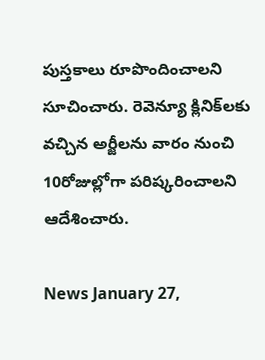పుస్తకాలు రూపొందించాలని సూచించారు. రెవెన్యూ క్లినిక్‌లకు వచ్చిన అర్జీలను వారం నుంచి 10రోజుల్లోగా పరిష్కరించాలని ఆదేశించారు.

News January 27,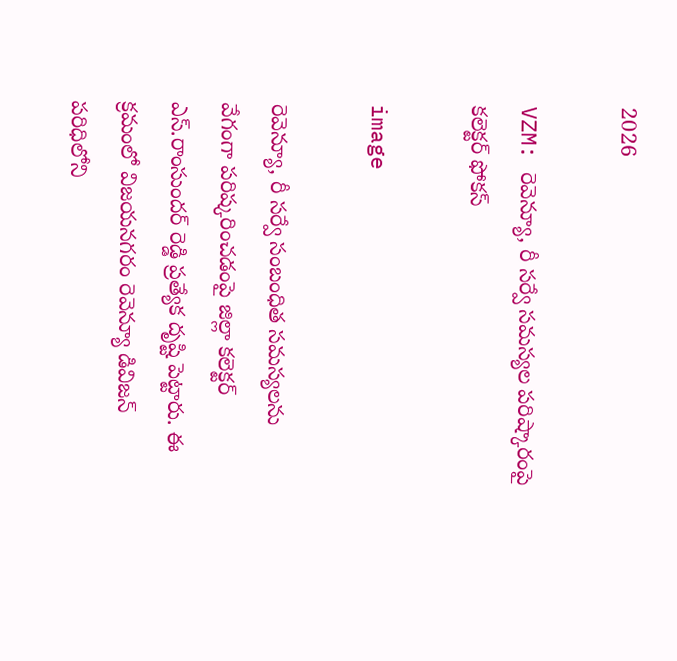2026

VZM: రెవెన్యూ, రీ సర్వే సమస్యల పరిష్కారంపై కలెక్టర్ ఫోకస్

image

రెవెన్యూ, రీ సర్వే సంబంధిత సమస్యలను వేగంగా పరిష్కరించడంపై జిల్లా కలెక్టర్ ఎస్.రాంసుందర్ రెడ్డి ప్రత్యేక దృష్టి పెట్టారు. ఈ క్రమంలో విజయనగరం రెవెన్యూ డివిజన్ పరిధిలోని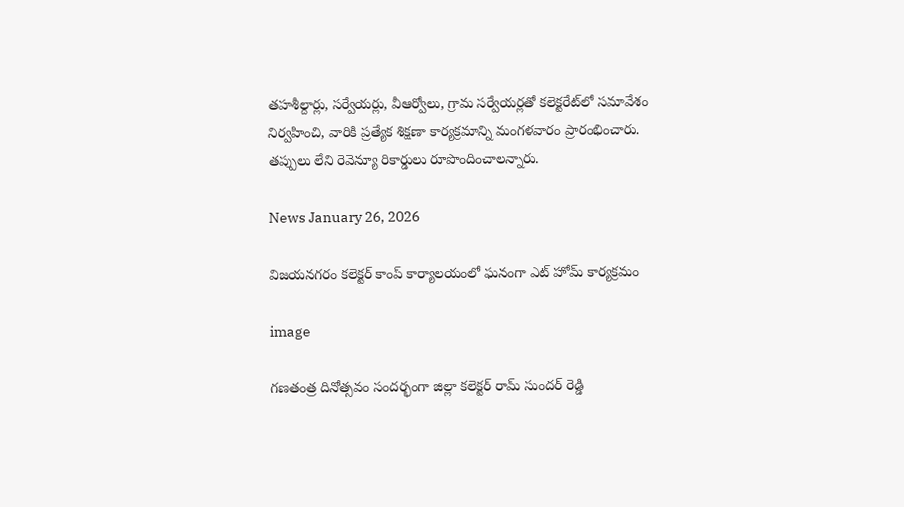తహశీల్దార్లు, సర్వేయర్లు, వీఆర్వోలు, గ్రామ సర్వేయర్లతో కలెక్టరేట్‌లో సమావేశం నిర్వహించి, వారికి ప్రత్యేక శిక్షణా కార్యక్రమాన్ని మంగళవారం ప్రారంభించారు. తప్పులు లేని రెవెన్యూ రికార్డులు రూపొందించాలన్నారు.

News January 26, 2026

విజయనగరం కలెక్టర్ కాంప్ కార్యాలయంలో ఘనంగా ఎట్ హోమ్ కార్యక్రమం

image

గణతంత్ర దినోత్సవం సందర్భంగా జిల్లా కలెక్టర్ రామ్ సుందర్ రెడ్డి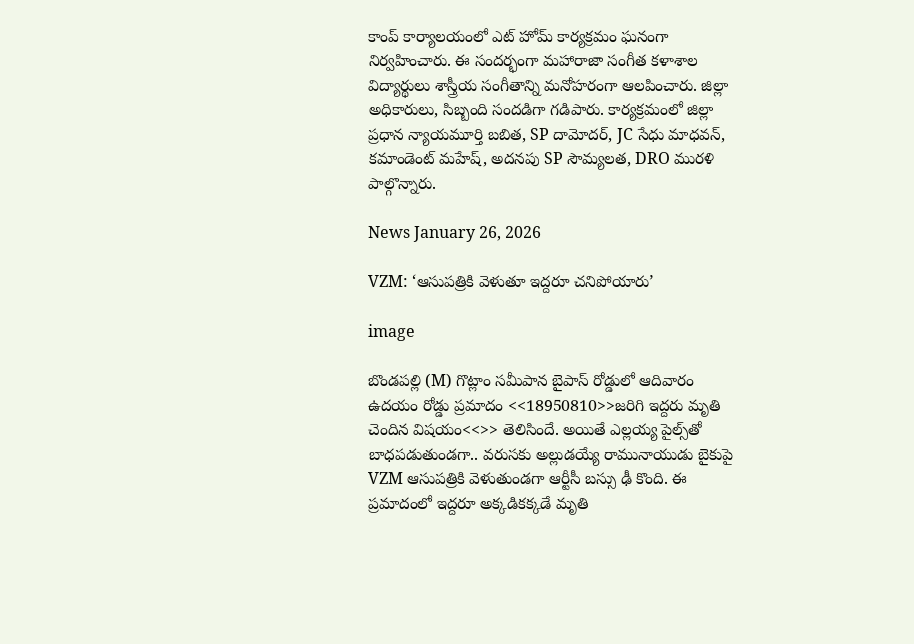కాంప్ కార్యాలయంలో ఎట్ హోమ్ కార్యక్రమం ఘనంగా నిర్వహించారు. ఈ సందర్భంగా మహారాజా సంగీత కళాశాల విద్యార్థులు శాస్త్రీయ సంగీతాన్ని మనోహరంగా ఆలపించారు. జిల్లా అధికారులు, సిబ్బంది సందడిగా గడిపారు. కార్యక్రమంలో జిల్లా ప్రధాన న్యాయమూర్తి బబిత, SP దామోదర్, JC సేధు మాధవన్, కమాండెంట్ మహేష్, అదనపు SP సౌమ్యలత, DRO మురళి పాల్గొన్నారు.

News January 26, 2026

VZM: ‘ఆసుపత్రికి వెళుతూ ఇద్దరూ చనిపోయారు’

image

బొండపల్లి (M) గొట్లాం సమీపాన బైపాస్ రోడ్డులో ఆదివారం ఉదయం రోడ్డు ప్రమాదం <<18950810>>జరిగి ఇద్దరు మృతి చెందిన విషయం<<>> తెలిసిందే. అయితే ఎల్లయ్య పైల్స్‌తో బాధపడుతుండగా.. వరుసకు అల్లుడయ్యే రామునాయుడు బైకుపై VZM ఆసుపత్రికి వెళుతుండగా ఆర్టీసీ బస్సు ఢీ కొంది. ఈ ప్రమాదంలో ఇద్దరూ అక్కడికక్కడే మృతి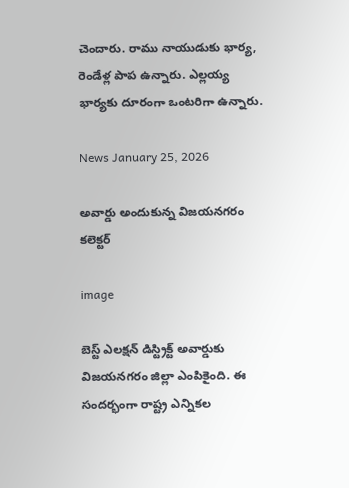చెందారు. రాము నాయుడుకు భార్య, రెండేళ్ల పాప ఉన్నారు. ఎల్లయ్య భార్యకు దూరంగా ఒంటరిగా ఉన్నారు.

News January 25, 2026

అవార్డు అందుకున్న విజయనగరం కలెక్టర్

image

బెస్ట్ ఎలక్షన్ డిస్ట్రిక్ట్ అవార్డుకు విజయనగరం జిల్లా ఎంపికైంది. ఈ సందర్భంగా రాష్ట్ర ఎన్నికల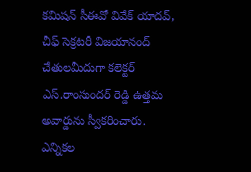కమిషన్ సీఈవో వివేక్ యాదవ్, చీఫ్ సెక్రటరీ విజయానంద్ చేతులమీదుగా కలెక్టర్ ఎస్.రాంసుందర్ రెడ్డి ఉత్తమ అవార్డును స్వీకరించారు. ఎన్నికల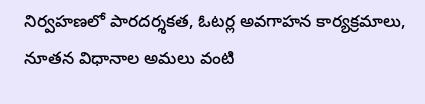నిర్వహణలో పారదర్శకత, ఓటర్ల అవగాహన కార్యక్రమాలు, నూతన విధానాల అమలు వంటి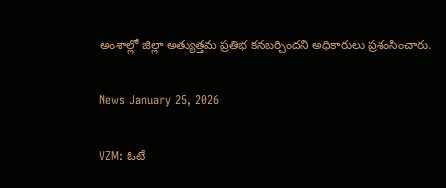అంశాల్లో జిల్లా అత్యుత్తమ ప్రతిభ కనబర్చిందని అధికారులు ప్రశంసించారు.

News January 25, 2026

VZM: ఓటే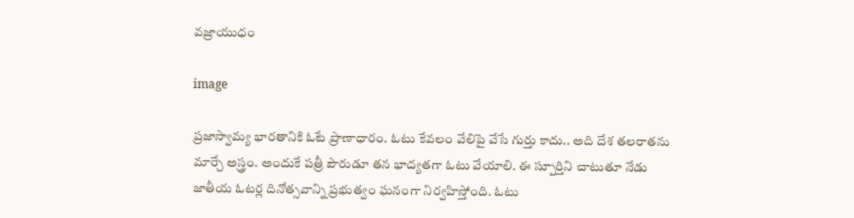వజ్రాయుధం

image

ప్రజాస్వామ్య భారతానికి ఓటే ప్రాణాధారం. ఓటు కేవలం వేలిపై వేసే గుర్తు కాదు.. అది దేశ తలరాతను మార్చే అస్త్రం. అందుకే పత్రీ పౌరుడూ తన భాద్యతగా ఓటు వేయాలి. ఈ స్పూర్తిని చాటుతూ నేడు జాతీయ ఓటర్ల దినోత్సవాన్ని ప్రభుత్వం ఘనంగా నిర్వహిస్తోంది. ఓటు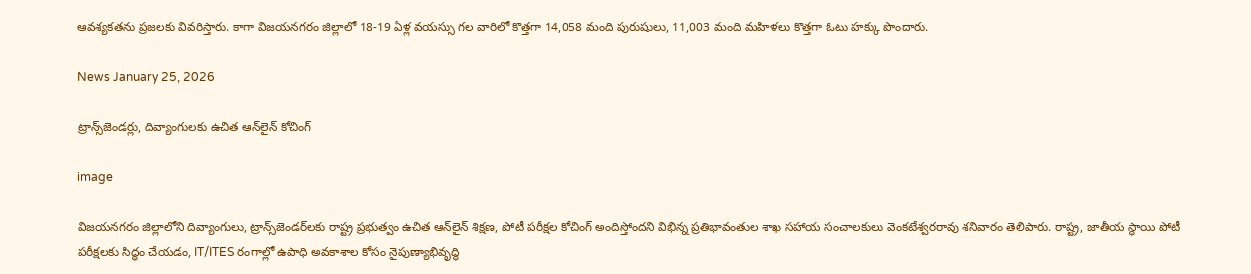ఆవశ్యకతను ప్రజలకు వివరిస్తారు. కాగా విజయనగరం జిల్లాలో 18-19 ఏళ్ల వయస్సు గల వారిలో కొత్తగా 14,058 మంది పురుషులు, 11,003 మంది మహిళలు కొత్తగా ఓటు హక్కు పొందారు.

News January 25, 2026

ట్రాన్స్‌జెండర్లు, దివ్యాంగులకు ఉచిత ఆన్‌లైన్ కోచింగ్

image

విజయనగరం జిల్లాలోని దివ్యాంగులు, ట్రాన్స్‌జెండర్‌లకు రాష్ట్ర ప్రభుత్వం ఉచిత ఆన్‌లైన్ శిక్షణ, పోటీ పరీక్షల కోచింగ్ అందిస్తోందని విభిన్న ప్రతిభావంతుల శాఖ సహాయ సంచాలకులు వెంకటేశ్వరరావు శనివారం తెలిపారు. రాష్ట్ర, జాతీయ స్థాయి పోటీ పరీక్షలకు సిద్ధం చేయడం, IT/ITES రంగాల్లో ఉపాధి అవకాశాల కోసం నైపుణ్యాభివృద్ధి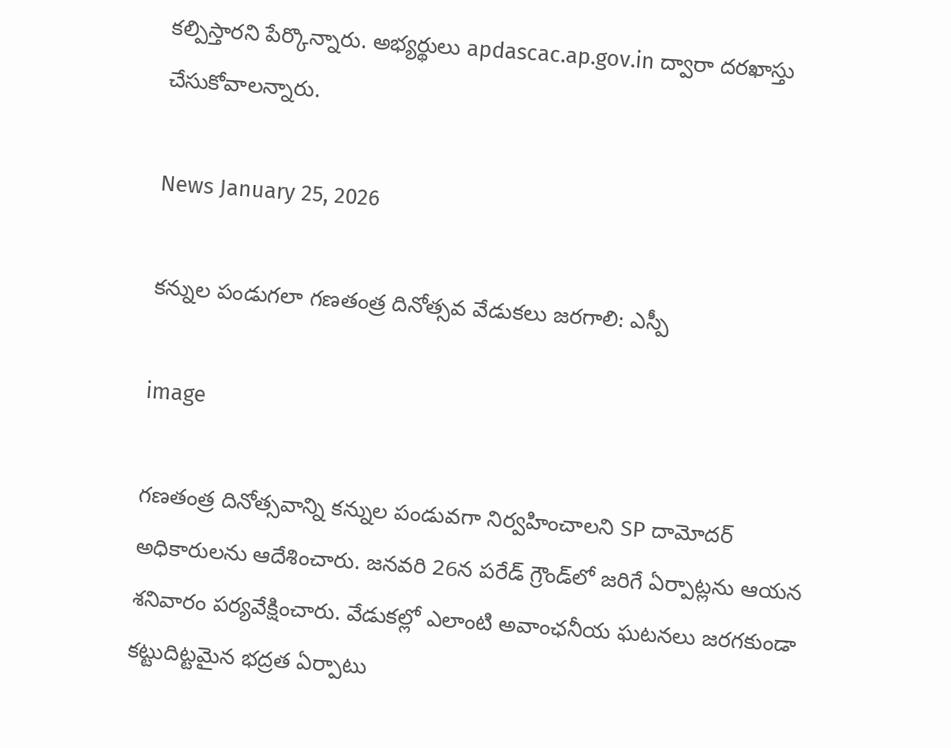కల్పిస్తారని పేర్కొన్నారు. అభ్యర్థులు apdascac.ap.gov.in ద్వారా దరఖాస్తు చేసుకోవాలన్నారు.

News January 25, 2026

కన్నుల పండుగలా గణతంత్ర దినోత్సవ వేడుకలు జరగాలి: ఎస్పీ

image

గణతంత్ర దినోత్సవాన్ని కన్నుల పండువగా నిర్వహించాలని SP దామోదర్ అధికారులను ఆదేశించారు. జనవరి 26న పరేడ్ గ్రౌండ్‌లో జరిగే ఏర్పాట్లను ఆయన శనివారం పర్యవేక్షించారు. వేడుకల్లో ఎలాంటి అవాంఛనీయ ఘటనలు జరగకుండా కట్టుదిట్టమైన భద్రత ఏర్పాటు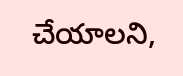చేయాలని,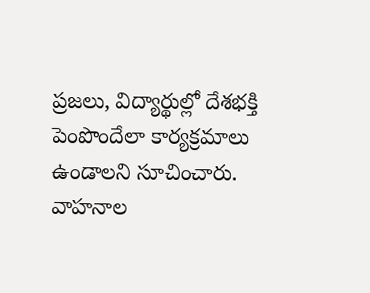ప్రజలు, విద్యార్థుల్లో దేశభక్తి పెంపొందేలా కార్యక్రమాలు ఉండాలని సూచించారు. వాహనాల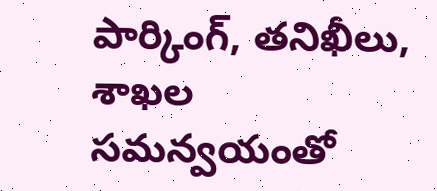పార్కింగ్, తనిఖీలు, శాఖల సమన్వయంతో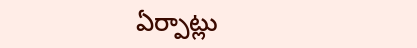ఏర్పాట్లు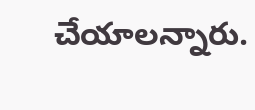చేయాలన్నారు.